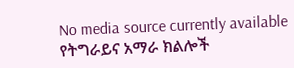No media source currently available
የትግራይና አማራ ክልሎች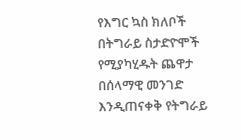የእግር ኳስ ክለቦች በትግራይ ስታድዮሞች የሚያካሂዱት ጨዋታ በሰላማዊ መንገድ እንዲጠናቀቅ የትግራይ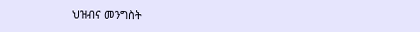ህዝብና መንግስት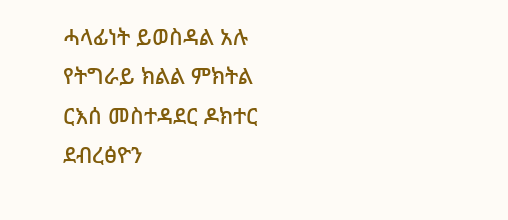ሓላፊነት ይወስዳል አሉ የትግራይ ክልል ምክትል ርእሰ መስተዳደር ዶክተር ደብረፅዮን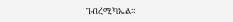ገብረሚካኤል።